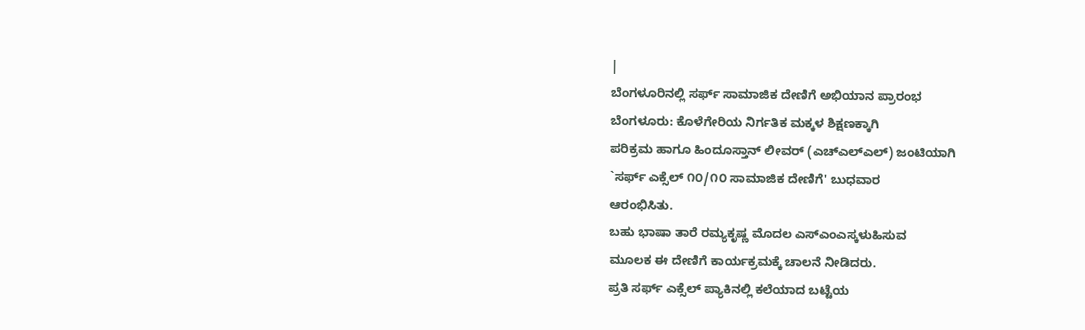|
ಬೆಂಗಳೂರಿನಲ್ಲಿ ಸರ್ಫ್ ಸಾಮಾಜಿಕ ದೇಣಿಗೆ ಅಭಿಯಾನ ಪ್ರಾರಂಭ
ಬೆಂಗಳೂರು: ಕೊಳೆಗೇರಿಯ ನಿರ್ಗತಿಕ ಮಕ್ಕಳ ಶಿಕ್ಷಣಕ್ಕಾಗಿ
ಪರಿಕ್ರಮ ಹಾಗೂ ಹಿಂದೂಸ್ತಾನ್ ಲೀವರ್ (ಎಚ್ಎಲ್ಎಲ್) ಜಂಟಿಯಾಗಿ
`ಸರ್ಫ್ ಎಕ್ಸೆಲ್ ೧೦/೧೦ ಸಾಮಾಜಿಕ ದೇಣಿಗೆ' ಬುಧವಾರ
ಆರಂಭಿಸಿತು.
ಬಹು ಭಾಷಾ ತಾರೆ ರಮ್ಯಕೃಷ್ಣ ಮೊದಲ ಎಸ್ಎಂಎಸ್ಕಳುಹಿಸುವ
ಮೂಲಕ ಈ ದೇಣಿಗೆ ಕಾರ್ಯಕ್ರಮಕ್ಕೆ ಚಾಲನೆ ನೀಡಿದರು.
ಪ್ರತಿ ಸರ್ಫ್ ಎಕ್ಸೆಲ್ ಪ್ಯಾಕಿನಲ್ಲಿ ಕಲೆಯಾದ ಬಟ್ಟೆಯ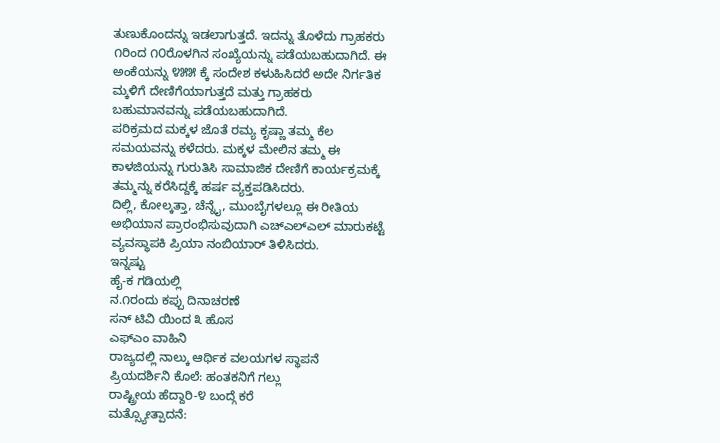ತುಣುಕೊಂದನ್ನು ಇಡಲಾಗುತ್ತದೆ. ಇದನ್ನು ತೊಳೆದು ಗ್ರಾಹಕರು
೧ರಿಂದ ೧೦ರೊಳಗಿನ ಸಂಖ್ಯೆಯನ್ನು ಪಡೆಯಬಹುದಾಗಿದೆ. ಈ
ಅಂಕೆಯನ್ನು ೪೫೫ ಕ್ಕೆ ಸಂದೇಶ ಕಳುಹಿಸಿದರೆ ಅದೇ ನಿರ್ಗತಿಕ
ಮ್ಕಳಿಗೆ ದೇಣಿಗೆಯಾಗುತ್ತದೆ ಮತ್ತು ಗ್ರಾಹಕರು
ಬಹುಮಾನವನ್ನು ಪಡೆಯಬಹುದಾಗಿದೆ.
ಪರಿಕ್ರಮದ ಮಕ್ಕಳ ಜೊತೆ ರಮ್ಯ ಕೃಷ್ಣಾ ತಮ್ಮ ಕೆಲ
ಸಮಯವನ್ನು ಕಳೆದರು. ಮಕ್ಕಳ ಮೇಲಿನ ತಮ್ಮ ಈ
ಕಾಳಜಿಯನ್ನು ಗುರುತಿಸಿ ಸಾಮಾಜಿಕ ದೇಣಿಗೆ ಕಾರ್ಯಕ್ರಮಕ್ಕೆ
ತಮ್ಮನ್ನು ಕರೆಸಿದ್ದಕ್ಕೆ ಹರ್ಷ ವ್ಯಕ್ತಪಡಿಸಿದರು.
ದಿಲ್ಲಿ, ಕೋಲ್ಕತ್ತಾ, ಚೆನ್ನೈ, ಮುಂಬೈಗಳಲ್ಲೂ ಈ ರೀತಿಯ
ಅಭಿಯಾನ ಪ್ರಾರಂಭಿಸುವುದಾಗಿ ಎಚ್ಎಲ್ಎಲ್ ಮಾರುಕಟ್ಟೆ
ವ್ಯವಸ್ಥಾಪಕಿ ಪ್ರಿಯಾ ನಂಬಿಯಾರ್ ತಿಳಿಸಿದರು.
ಇನ್ನಷ್ಟು
ಹೈ-ಕ ಗಡಿಯಲ್ಲಿ
ನ.೧ರಂದು ಕಪ್ಪು ದಿನಾಚರಣೆ
ಸನ್ ಟಿವಿ ಯಿಂದ ೩ ಹೊಸ
ಎಫ್ಎಂ ವಾಹಿನಿ
ರಾಜ್ಯದಲ್ಲಿ ನಾಲ್ಕು ಆರ್ಥಿಕ ವಲಯಗಳ ಸ್ಥಾಪನೆ
ಪ್ರಿಯದರ್ಶಿನಿ ಕೊಲೆ: ಹಂತಕನಿಗೆ ಗಲ್ಲು
ರಾಷ್ಟ್ರೀಯ ಹೆದ್ದಾರಿ-೪ ಬಂದ್ಗೆ ಕರೆ
ಮತ್ಸ್ಯೋತ್ಪಾದನೆ: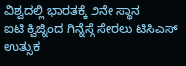ವಿಶ್ವದಲ್ಲಿ ಭಾರತಕ್ಕೆ ೨ನೇ ಸ್ಥಾನ
ಐಟಿ ಕ್ವಿಜ್ನಿಂದ ಗಿನ್ನೆಸ್ಗೆ ಸೇರಲು ಟಿಸಿಎಸ್ ಉತ್ಸುಕ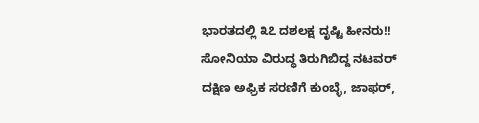ಭಾರತದಲ್ಲಿ ೩೭ ದಶಲಕ್ಷ ದೃಷ್ಟಿ ಹೀನರು!!
ಸೋನಿಯಾ ವಿರುದ್ಧ ತಿರುಗಿಬಿದ್ದ ನಟವರ್
ದಕ್ಷಿಣ ಅಫ್ರಿಕ ಸರಣಿಗೆ ಕುಂಬ್ಳೆ, ಜಾಫರ್,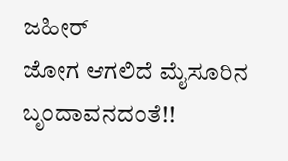ಜಹೀರ್
ಜೋಗ ಆಗಲಿದೆ ಮೈಸೂರಿನ ಬೃಂದಾವನದಂತೆ!!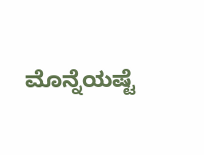ಮೊನ್ನೆಯಷ್ಟೆ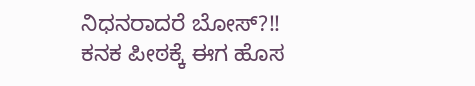ನಿಧನರಾದರೆ ಬೋಸ್?!!
ಕನಕ ಪೀಠಕ್ಕೆ ಈಗ ಹೊಸ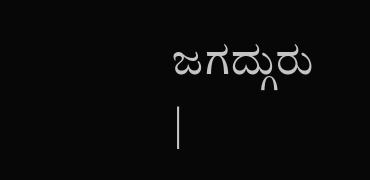ಜಗದ್ಗುರು
|